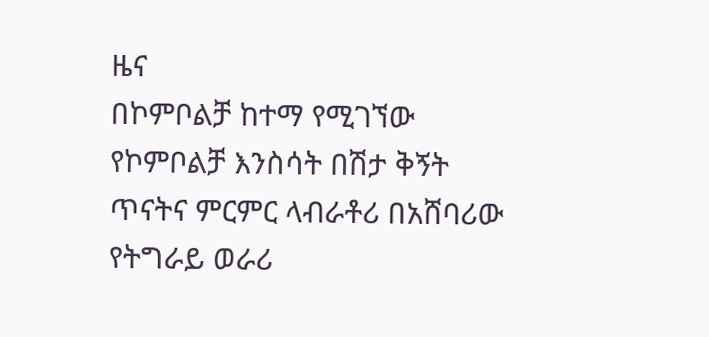ዜና
በኮምቦልቻ ከተማ የሚገኘው የኮምቦልቻ እንስሳት በሽታ ቅኝት ጥናትና ምርምር ላብራቶሪ በአሸባሪው የትግራይ ወራሪ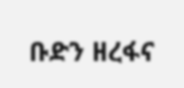ቡድን ዘረፋና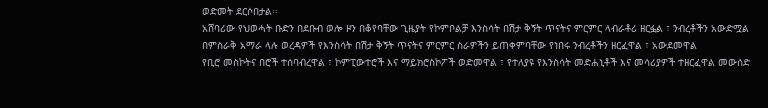ወድመት ደርሶበታል፡፡
አሸባሪው የህወሓት ቡድን በደቡብ ወሎ ዞን በቆየባቸው ጊዜያት የኮምቦልቻ እንስሳት በሽታ ቅኝት ጥናትና ምርምር ላብራቶሪ ዘርፏል ፣ ንብረቶችን አውድሟል
በምስራቅ አማራ ላሉ ወረዳዎች የእንስሳት በሽታ ቅኝት ጥናትና ምርምር ስራዎችን ይጠቀምባቸው የነበሩ ንብረቶችን ዘርፈዋል ፣ አውደመዋል
የቢሮ መስኮትና በሮች ተሰባብረዋል ፣ ኮምፒውተሮች እና ማይክሮስኮፖች ወድመዋል ፣ የተለያዩ የእንስሳት መድሐኒቶች እና መሳሪያዎች ተዘርፈዋል መውሰድ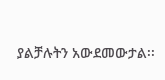ያልቻሉትን አውደመውታል፡፡